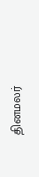தினமலர்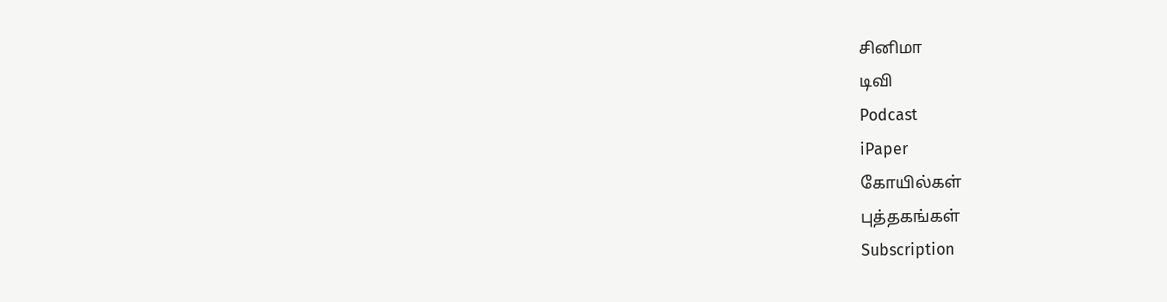சினிமா
டிவி
Podcast
iPaper
கோயில்கள்
புத்தகங்கள்
Subscription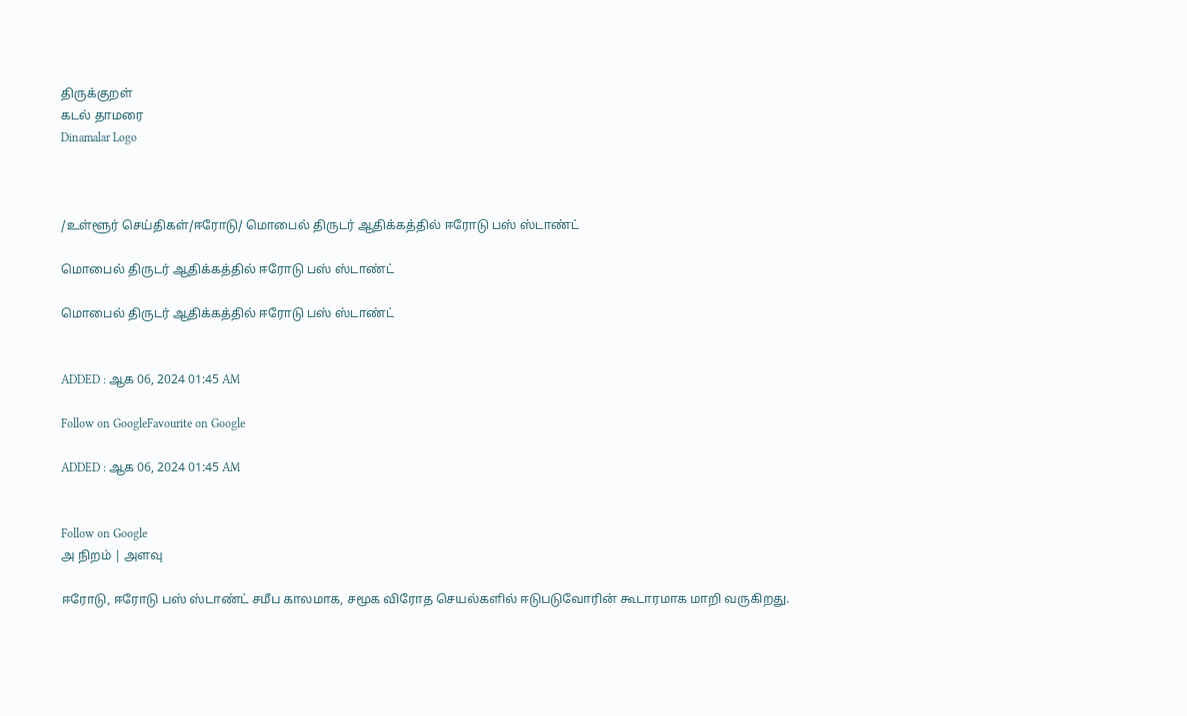திருக்குறள்
கடல் தாமரை
Dinamalar Logo



/உள்ளூர் செய்திகள்/ஈரோடு/ மொபைல் திருடர் ஆதிக்கத்தில் ஈரோடு பஸ் ஸ்டாண்ட்

மொபைல் திருடர் ஆதிக்கத்தில் ஈரோடு பஸ் ஸ்டாண்ட்

மொபைல் திருடர் ஆதிக்கத்தில் ஈரோடு பஸ் ஸ்டாண்ட்


ADDED : ஆக 06, 2024 01:45 AM

Follow on GoogleFavourite on Google

ADDED : ஆக 06, 2024 01:45 AM


Follow on Google
அ நிறம் | அளவு

ஈரோடு, ஈரோடு பஸ் ஸ்டாண்ட் சமீப காலமாக, சமூக விரோத செயல்களில் ஈடுபடுவோரின் கூடாரமாக மாறி வருகிறது.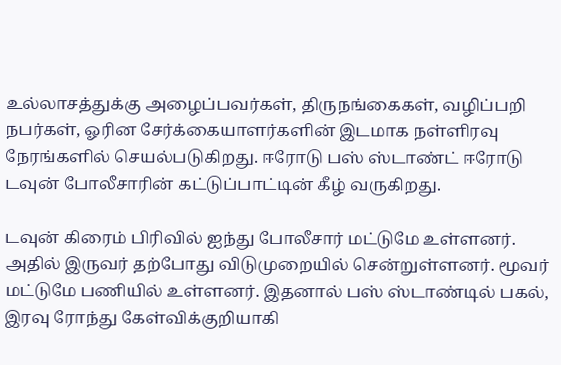உல்லாசத்துக்கு அழைப்பவர்கள், திருநங்கைகள், வழிப்பறி நபர்கள், ஓரின சேர்க்கையாளர்களின் இடமாக நள்ளிரவு நேரங்களில் செயல்படுகிறது. ஈரோடு பஸ் ஸ்டாண்ட் ஈரோடு டவுன் போலீசாரின் கட்டுப்பாட்டின் கீழ் வருகிறது.

டவுன் கிரைம் பிரிவில் ஐந்து போலீசார் மட்டுமே உள்ளனர். அதில் இருவர் தற்போது விடுமுறையில் சென்றுள்ளனர். மூவர் மட்டுமே பணியில் உள்ளனர். இதனால் பஸ் ஸ்டாண்டில் பகல், இரவு ரோந்து கேள்விக்குறியாகி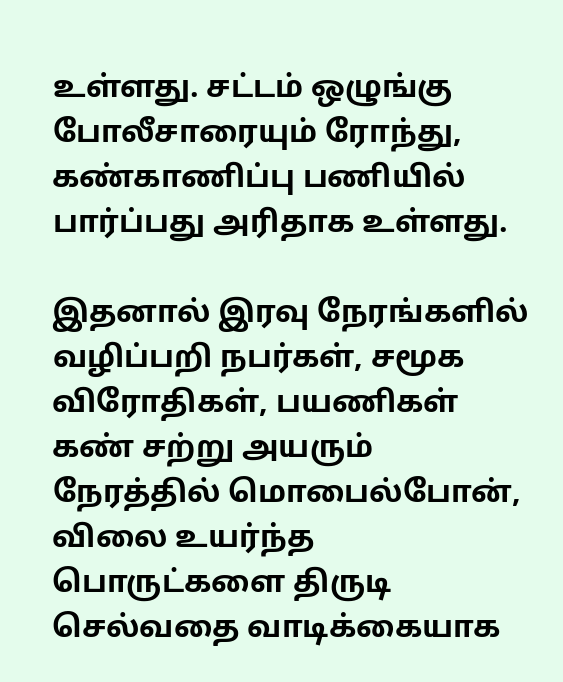உள்ளது. சட்டம் ஒழுங்கு போலீசாரையும் ரோந்து, கண்காணிப்பு பணியில் பார்ப்பது அரிதாக உள்ளது.

இதனால் இரவு நேரங்களில் வழிப்பறி நபர்கள், சமூக விரோதிகள், பயணிகள் கண் சற்று அயரும் நேரத்தில் மொபைல்போன், விலை உயர்ந்த பொருட்களை திருடி செல்வதை வாடிக்கையாக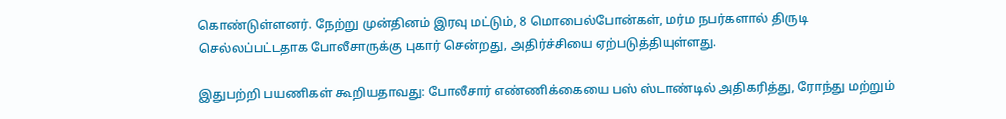கொண்டுள்ளனர். நேற்று முன்தினம் இரவு மட்டும், 8 மொபைல்போன்கள், மர்ம நபர்களால் திருடி செல்லப்பட்டதாக போலீசாருக்கு புகார் சென்றது, அதிர்ச்சியை ஏற்படுத்தியுள்ளது.

இதுபற்றி பயணிகள் கூறியதாவது: போலீசார் எண்ணிக்கையை பஸ் ஸ்டாண்டில் அதிகரித்து, ரோந்து மற்றும்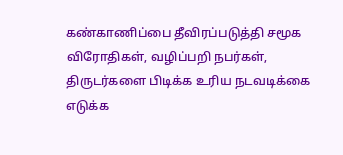கண்காணிப்பை தீவிரப்படுத்தி சமூக விரோதிகள், வழிப்பறி நபர்கள், திருடர்களை பிடிக்க உரிய நடவடிக்கை எடுக்க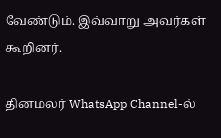வேண்டும். இவ்வாறு அவர்கள் கூறினர்.

தினமலர் WhatsApp Channel-ல்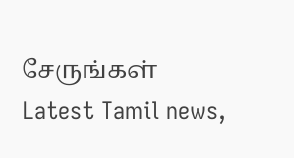சேருங்கள்
Latest Tamil news,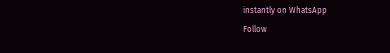instantly on WhatsApp
Follow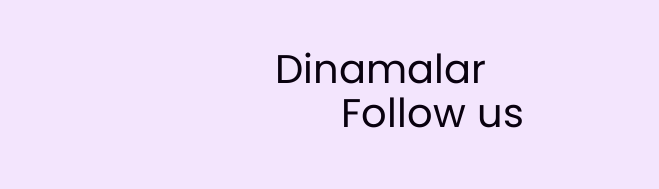Dinamalar
      Follow us